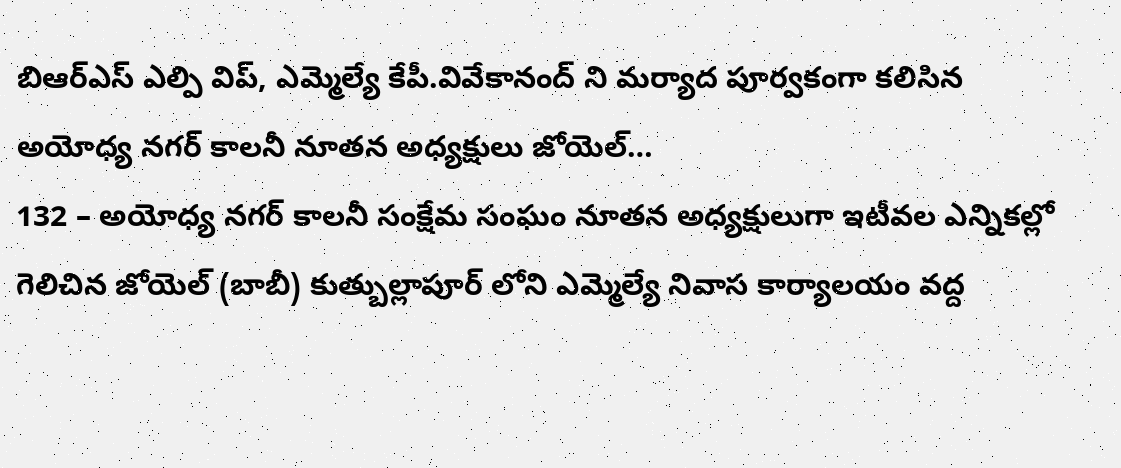బిఆర్ఎస్ ఎల్పి విప్, ఎమ్మెల్యే కేపీ.వివేకానంద్ ని మర్యాద పూర్వకంగా కలిసిన అయోధ్య నగర్ కాలనీ నూతన అధ్యక్షులు జోయెల్…
132 – అయోధ్య నగర్ కాలనీ సంక్షేమ సంఘం నూతన అధ్యక్షులుగా ఇటీవల ఎన్నికల్లో గెలిచిన జోయెల్ (బాబీ) కుత్బుల్లాపూర్ లోని ఎమ్మెల్యే నివాస కార్యాలయం వద్ద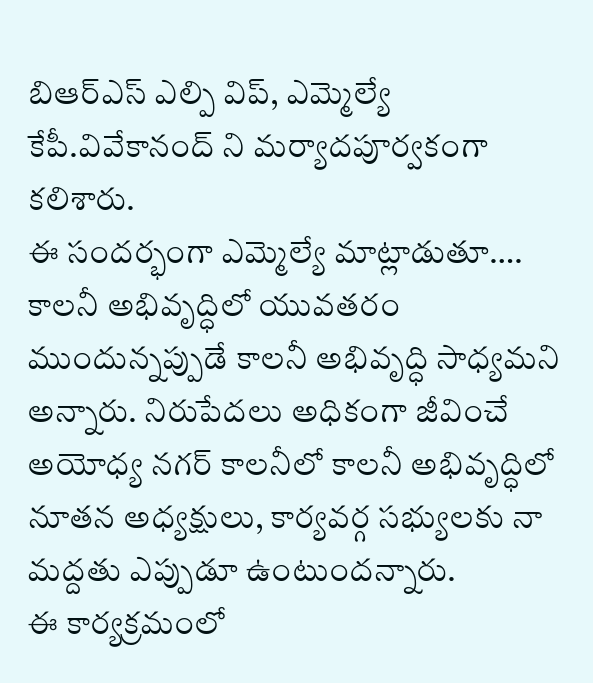బిఆర్ఎస్ ఎల్పి విప్, ఎమ్మెల్యే కేపీ.వివేకానంద్ ని మర్యాదపూర్వకంగా కలిశారు.
ఈ సందర్భంగా ఎమ్మెల్యే మాట్లాడుతూ…. కాలనీ అభివృద్ధిలో యువతరం ముందున్నప్పుడే కాలనీ అభివృద్ధి సాధ్యమని అన్నారు. నిరుపేదలు అధికంగా జీవించే అయోధ్య నగర్ కాలనీలో కాలనీ అభివృద్ధిలో నూతన అధ్యక్షులు, కార్యవర్గ సభ్యులకు నా మద్దతు ఎప్పుడూ ఉంటుందన్నారు.
ఈ కార్యక్రమంలో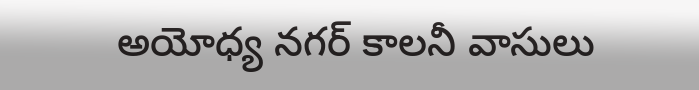అయోధ్య నగర్ కాలనీ వాసులు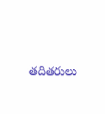తదితరులు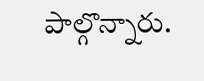పాల్గొన్నారు.